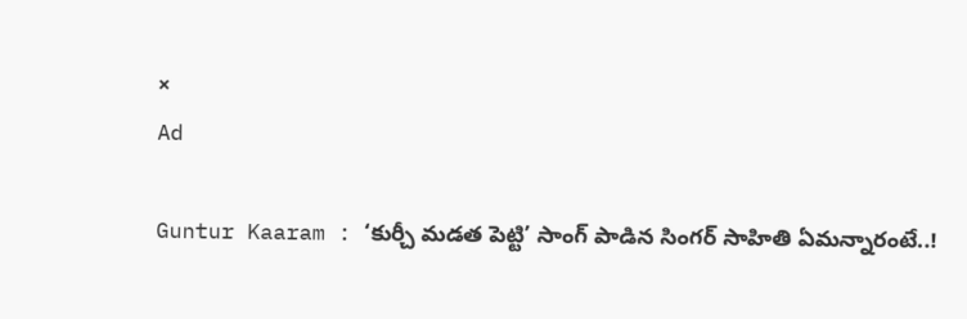×
Ad

Guntur Kaaram : ‘కుర్చీ మడత పెట్టి’ సాంగ్ పాడిన సింగర్ సాహితి ఏమన్నారంటే..!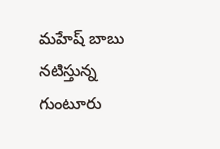మహేష్ బాబు నటిస్తున్న గుంటూరు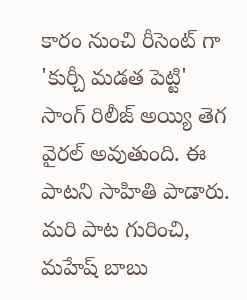కారం నుంచి రీసెంట్ గా 'కుర్చీ మడత పెట్టి' సాంగ్ రిలీజ్ అయ్యి తెగ వైరల్ అవుతుంది. ఈ పాటని సాహితి పాడారు. మరి పాట గురించి, మహేష్ బాబు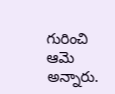గురించి ఆమె అన్నారు.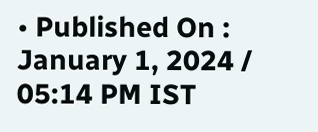• Published On : January 1, 2024 / 05:14 PM IST